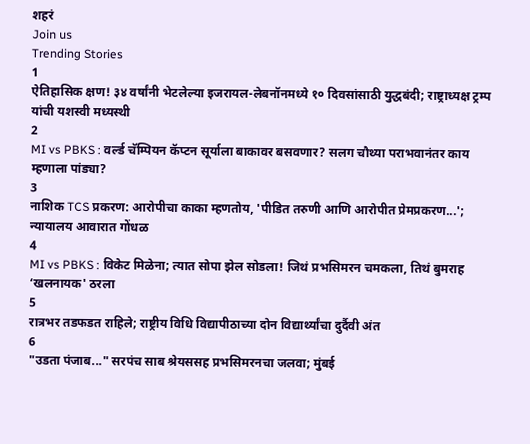शहरं
Join us
Trending Stories
1
ऐतिहासिक क्षण! ३४ वर्षांनी भेटलेल्या इजरायल-लेबनॉनमध्ये १० दिवसांसाठी युद्धबंदी; राष्ट्राध्यक्ष ट्रम्प यांची यशस्वी मध्यस्थी
2
MI vs PBKS : वर्ल्ड चॅम्पियन कॅप्टन सूर्याला बाकावर बसवणार? सलग चौथ्या पराभवानंतर काय म्हणाला पांड्या?
3
नाशिक TCS प्रकरण: आरोपीचा काका म्हणतोय, 'पीडित तरुणी आणि आरोपीत प्रेमप्रकरण...'; न्यायालय आवारात गोंधळ
4
MI vs PBKS : विकेट मिळेना; त्यात सोपा झेल सोडला! जिथं प्रभसिमरन चमकला, तिथं बुमराह ‘खलनायक' ठरला
5
रात्रभर तडफडत राहिले; राष्ट्रीय विधि विद्यापीठाच्या दोन विद्यार्थ्यांचा दुर्दैवी अंत
6
"उडता पंजाब..." सरपंच साब श्रेयससह प्रभसिमरनचा जलवा; मुंबई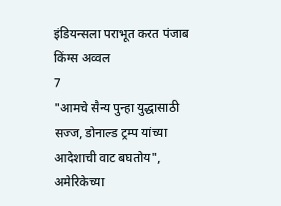इंडियन्सला पराभूत करत पंजाब किंग्स अव्वल
7
"आमचे सैन्य पुन्हा युद्धासाठी सज्ज, डोनाल्ड ट्रम्प यांच्या आदेशाची वाट बघतोय", अमेरिकेच्या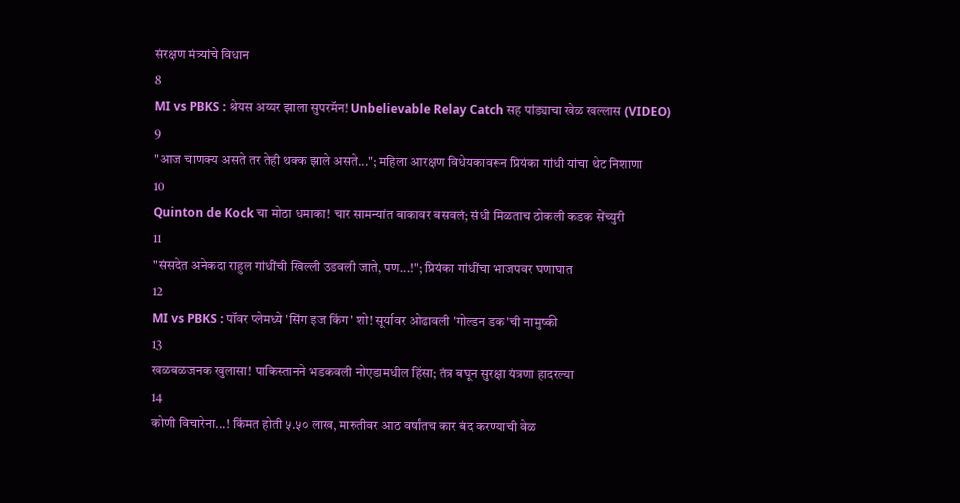संरक्षण मंत्र्यांचे विधान
8
MI vs PBKS : श्रेयस अय्यर झाला सुपरमॅन! Unbelievable Relay Catch सह पांड्याचा खेळ खल्लास (VIDEO)
9
"आज चाणक्य असते तर तेही थक्क झाले असते..."; महिला आरक्षण विधेयकावरून प्रियंका गांधी यांचा थेट निशाणा
10
Quinton de Kock चा मोठा धमाका! चार सामन्यांत बाकावर बसवलं; संधी मिळताच ठोकली कडक सेंच्युरी
11
"संसदेत अनेकदा राहुल गांधींची खिल्ली उडवली जाते, पण...!"; प्रियंका गांधींचा भाजपवर घणाघात
12
MI vs PBKS : पॉवर प्लेमध्ये 'सिंग इज किंग' शो! सूर्यावर ओढावली 'गोल्डन डक'ची नामुष्की
13
खळबळजनक खुलासा! पाकिस्तानने भडकवली नोएडामधील हिंसा; तंत्र बघून सुरक्षा यंत्रणा हादरल्या
14
कोणी विचारेना...! किंमत होती ५.५० लाख, मारुतीवर आठ वर्षांतच कार बंद करण्याची वेळ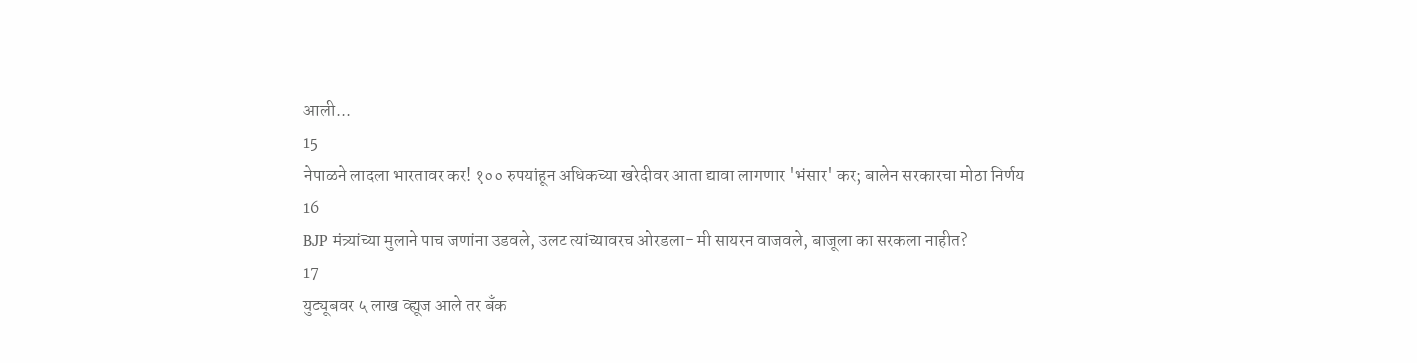आली...
15
नेपाळने लादला भारतावर कर! १०० रुपयांहून अधिकच्या खरेदीवर आता द्यावा लागणार 'भंसार' कर; बालेन सरकारचा मोठा निर्णय
16
BJP मंत्र्यांच्या मुलाने पाच जणांना उडवले, उलट त्यांच्यावरच ओरडला- मी सायरन वाजवले, बाजूला का सरकला नाहीत?
17
युट्यूबवर ५ लाख व्ह्यूज आले तर बँक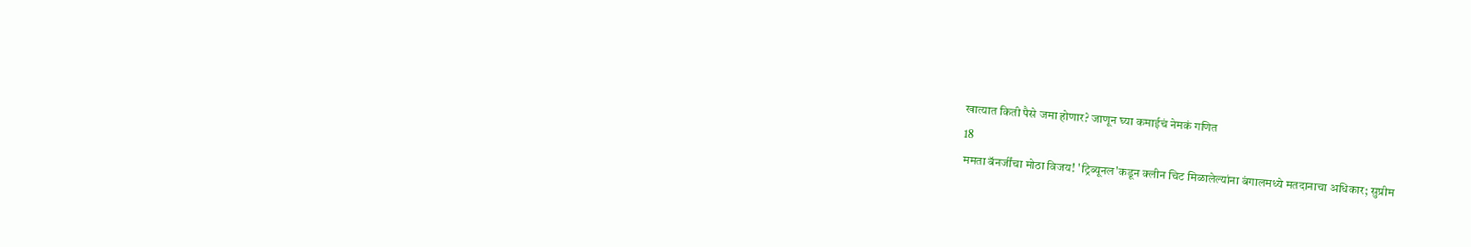खात्यात किती पैसे जमा होणार? जाणून घ्या कमाईचं नेमकं गणित
18
ममता बॅनर्जींचा मोठा विजय! 'ट्रिब्यूनल'कडून क्लीन चिट मिळालेल्यांना बंगालमध्ये मतदानाचा अधिकार; सुप्रीम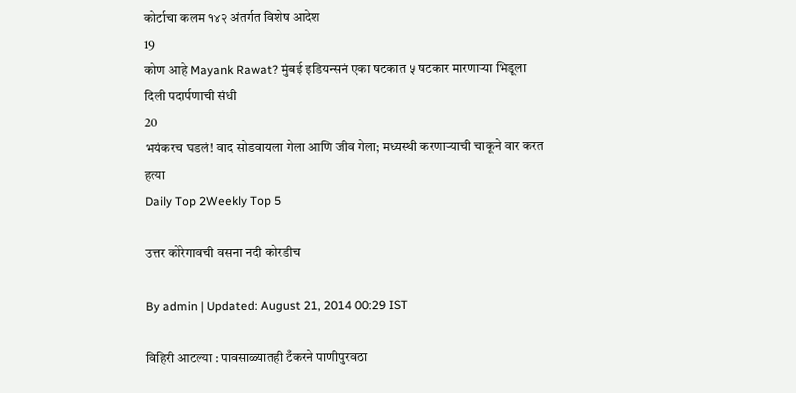कोर्टाचा कलम १४२ अंतर्गत विशेष आदेश
19
कोण आहे Mayank Rawat? मुंबई इडियन्सनं एका षटकात ५ षटकार मारणाऱ्या भिडूला दिली पदार्पणाची संधी
20
भयंकरच घडलं! वाद सोडवायला गेला आणि जीव गेला; मध्यस्थी करणाऱ्याची चाकूने वार करत हत्या
Daily Top 2Weekly Top 5

उत्तर कोरेगावची वसना नदी कोरडीच

By admin | Updated: August 21, 2014 00:29 IST

विहिरी आटल्या : पावसाळ्यातही टँकरने पाणीपुरवठा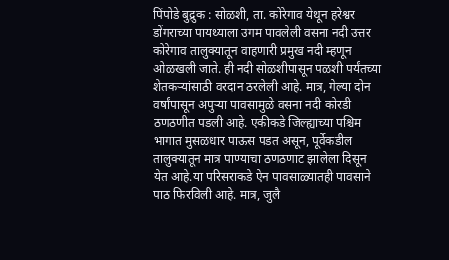पिंपोडे बुद्रुक : सोळशी, ता. कोरेगाव येथून हरेश्वर डोंगराच्या पायथ्याला उगम पावलेली वसना नदी उत्तर कोरेगाव तालुक्यातून वाहणारी प्रमुख नदी म्हणून ओळखली जाते. ही नदी सोळशीपासून पळशी पर्यंतच्या शेतकऱ्यांसाठी वरदान ठरलेली आहे. मात्र, गेल्या दोन वर्षांपासून अपुऱ्या पावसामुळे वसना नदी कोरडी ठणठणीत पडली आहे. एकीकडे जिल्ह्याच्या पश्चिम भागात मुसळधार पाऊस पडत असून, पूर्वेकडील तालुक्यातून मात्र पाण्याचा ठणठणाट झालेला दिसून येत आहे.या परिसराकडे ऐन पावसाळ्यातही पावसाने पाठ फिरविली आहे. मात्र, जुलै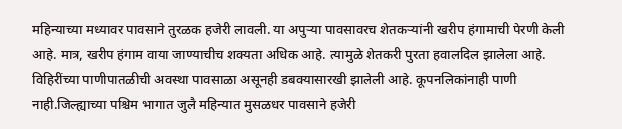महिन्याच्या मध्यावर पावसाने तुरळक हजेरी लावली. या अपुऱ्या पावसावरच शेतकऱ्यांनी खरीप हंगामाची पेरणी केली आहे. मात्र, खरीप हंगाम वाया जाण्याचीच शक्यता अधिक आहे. त्यामुळे शेतकरी पुरता हवालदिल झालेला आहे. विहिरींच्या पाणीपातळीची अवस्था पावसाळा असूनही डबक्यासारखी झालेली आहे. कूपनलिकांनाही पाणी नाही.जिल्ह्याच्या पश्चिम भागात जुलै महिन्यात मुसळधर पावसाने हजेरी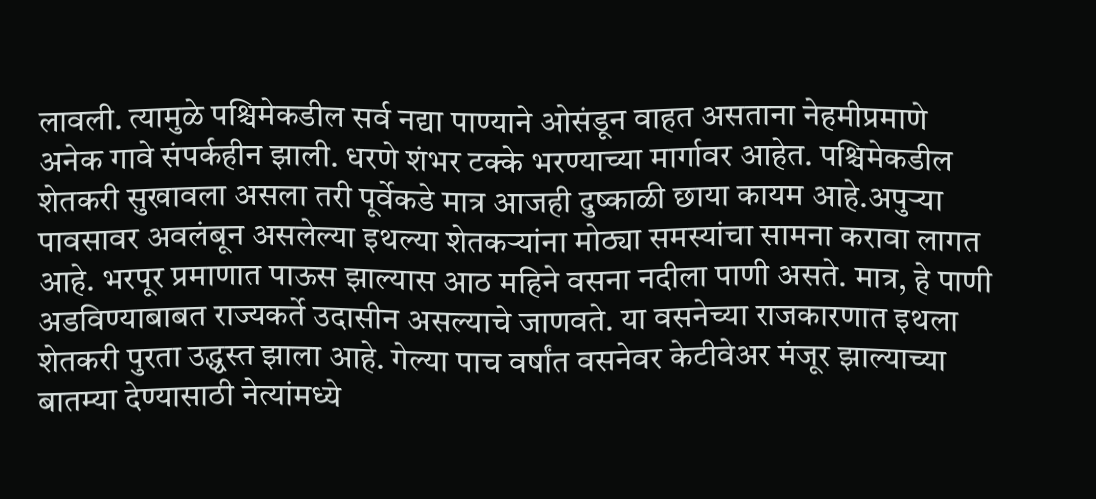लावली. त्यामुळे पश्चिमेकडील सर्व नद्या पाण्याने ओसंडून वाहत असताना नेहमीप्रमाणे अनेक गावे संपर्कहीन झाली. धरणे शंभर टक्के भरण्याच्या मार्गावर आहेत. पश्चिमेकडील शेतकरी सुखावला असला तरी पूर्वेकडे मात्र आजही दुष्काळी छाया कायम आहे.अपुऱ्या पावसावर अवलंबून असलेल्या इथल्या शेतकऱ्यांना मोठ्या समस्यांचा सामना करावा लागत आहे. भरपूर प्रमाणात पाऊस झाल्यास आठ महिने वसना नदीला पाणी असते. मात्र, हे पाणी अडविण्याबाबत राज्यकर्ते उदासीन असल्याचे जाणवते. या वसनेच्या राजकारणात इथला शेतकरी पुरता उद्ध्वस्त झाला आहे. गेल्या पाच वर्षांत वसनेवर केटीवेअर मंजूर झाल्याच्या बातम्या देण्यासाठी नेत्यांमध्ये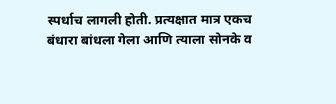स्पर्धाच लागली होती. प्रत्यक्षात मात्र एकच बंधारा बांधला गेला आणि त्याला सोनके व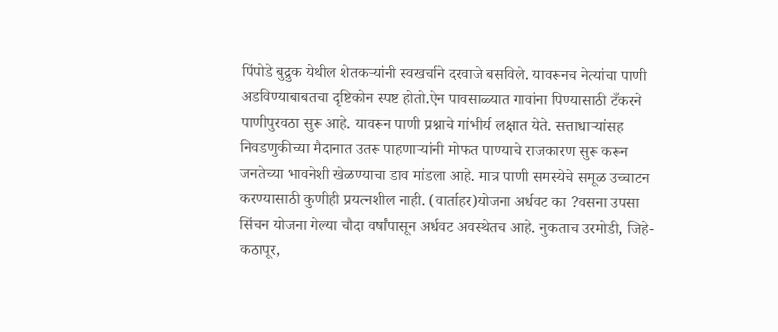पिंपोडे बुद्रुक येथील शेतकऱ्यांनी स्वखर्चाने दरवाजे बसविले. यावरूनच नेत्यांचा पाणी अडविण्याबाबतचा दृष्टिकोन स्पष्ट होतो.ऐन पावसाळ्यात गावांना पिण्यासाठी टँकरने पाणीपुरवठा सुरू आहे. यावरून पाणी प्रश्नाचे गांभीर्य लक्षात येते. सत्ताधाऱ्यांसह निवडणुकीच्या मैदानात उतरू पाहणाऱ्यांनी मोफत पाण्याचे राजकारण सुरू करून जनतेच्या भावनेशी खेळण्याचा डाव मांडला आहे. मात्र पाणी समस्येचे समूळ उच्चाटन करण्यासाठी कुणीही प्रयत्नशील नाही. (वार्ताहर)योजना अर्धवट का ?वसना उपसा सिंचन योजना गेल्या चौदा वर्षांपासून अर्धवट अवस्थेतच आहे. नुकताच उरमोडी, जिहे-कठापूर,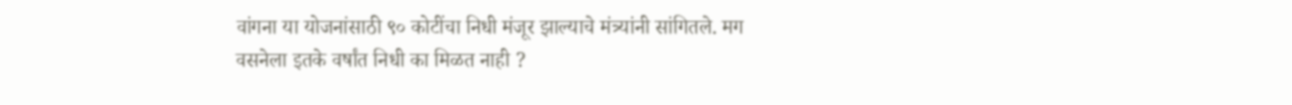वांगना या योजनांसाठी ९० कोटींचा निधी मंजूर झाल्याचे मंत्र्यांनी सांगितले. मग वसनेला इतके वर्षांत निधी का मिळत नाही ?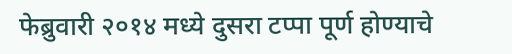फेब्रुवारी २०१४ मध्ये दुसरा टप्पा पूर्ण होण्याचे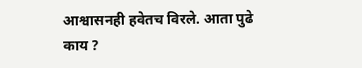आश्वासनही हवेतच विरले. आता पुढे काय ?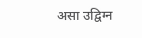असा उद्विग्न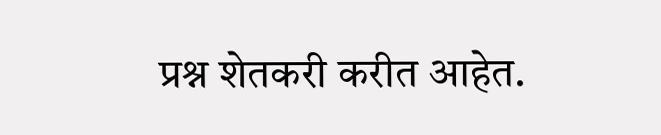प्रश्न शेतकरी करीत आहेत.